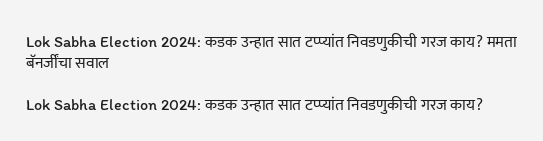Lok Sabha Election 2024: कडक उन्हात सात टप्प्यांत निवडणुकीची गरज काय? ममता बॅनर्जींचा सवाल

Lok Sabha Election 2024: कडक उन्हात सात टप्प्यांत निवडणुकीची गरज काय?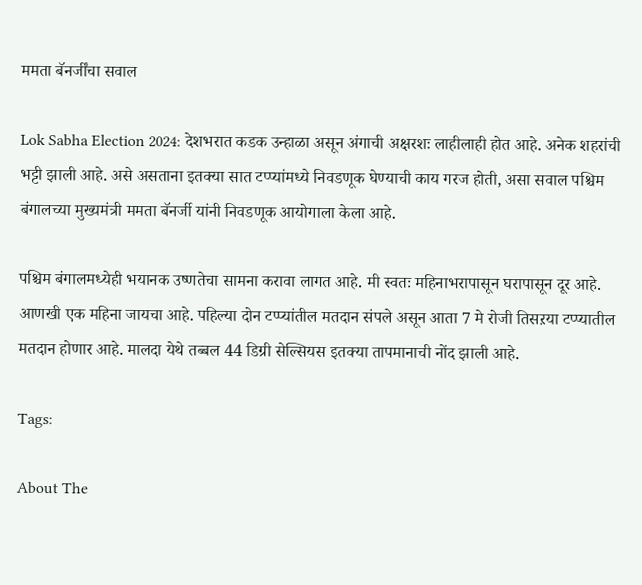ममता बॅनर्जींचा सवाल

Lok Sabha Election 2024: देशभरात कडक उन्हाळा असून अंगाची अक्षरशः लाहीलाही होत आहे. अनेक शहरांची भट्टी झाली आहे. असे असताना इतक्या सात टप्प्यांमध्ये निवडणूक घेण्याची काय गरज होती, असा सवाल पश्चिम बंगालच्या मुख्यमंत्री ममता बॅनर्जी यांनी निवडणूक आयोगाला केला आहे.

पश्चिम बंगालमध्येही भयानक उष्णतेचा सामना करावा लागत आहे. मी स्वतः महिनाभरापासून घरापासून दूर आहे. आणखी एक महिना जायचा आहे. पहिल्या दोन टप्प्यांतील मतदान संपले असून आता 7 मे रोजी तिसऱया टप्प्यातील मतदान होणार आहे. मालदा येथे तब्बल 44 डिग्री सेल्सियस इतक्या तापमानाची नोंद झाली आहे.

Tags:

About The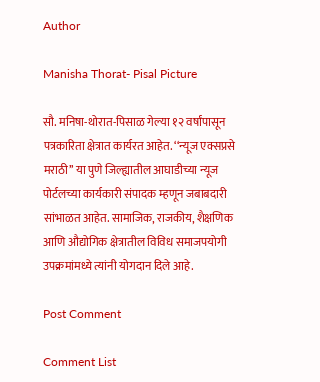Author

Manisha Thorat- Pisal Picture

सौ. मनिषा-थोरात-पिसाळ गेल्या १२ वर्षांपासून पत्रकारिता क्षेत्रात कार्यरत आहेत. ‘‘न्यूज एक्सप्रसे मराठी’’ या पुणे जिल्ह्यातील आघाडीच्या न्यूज पोर्टलच्या कार्यकारी संपादक म्हणून जबाबदारी सांभाळत आहेत. सामाजिक, राजकीय, शैक्षणिक आणि औद्योगिक क्षेत्रातील विविध समाजपयोगी उपक्रमांमध्ये त्यांनी योगदान दिले आहे.

Post Comment

Comment List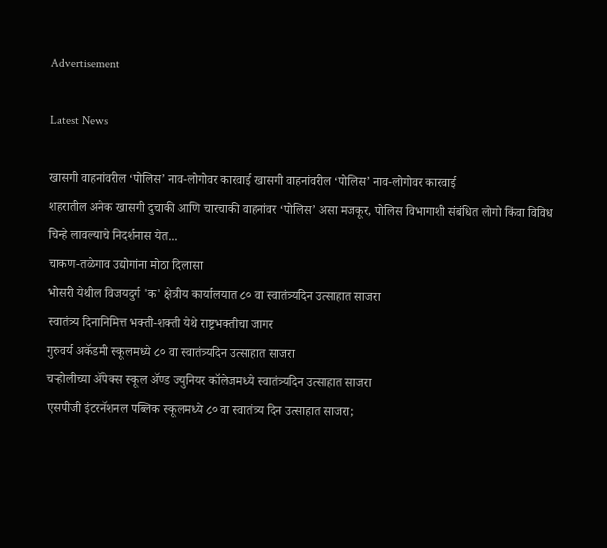Advertisement

Latest News

खासगी वाहनांवरील ‘पोलिस’ नाव-लोगोवर कारवाई खासगी वाहनांवरील ‘पोलिस’ नाव-लोगोवर कारवाई
शहरातील अनेक खासगी दुचाकी आणि चारचाकी वाहनांवर ‘पोलिस’ असा मजकूर, पोलिस विभागाशी संबंधित लोगो किंवा विविध चिन्हे लावल्याचे निदर्शनास येत...
चाकण-तळेगाव उद्योगांना मोठा दिलासा
भोसरी येथील विजयदुर्ग 'क' क्षेत्रीय कार्यालयात ८० वा स्वातंत्र्यदिन उत्साहात साजरा
स्वातंत्र्य दिनानिमित्त भक्ती-शक्ती येथे राष्ट्रभक्तीचा जागर
गुरुवर्य अकॅडमी स्कूलमध्ये ८० वा स्वातंत्र्यदिन उत्साहात साजरा
चऱ्होलीच्या अ‍ॅपेक्स स्कूल अ‍ॅण्ड ज्युनियर कॉलेजमध्ये स्वातंत्र्यदिन उत्साहात साजरा
एसपीजी इंटरनॅशनल पब्लिक स्कूलमध्ये ८० वा स्वातंत्र्य दिन उत्साहात साजरा;